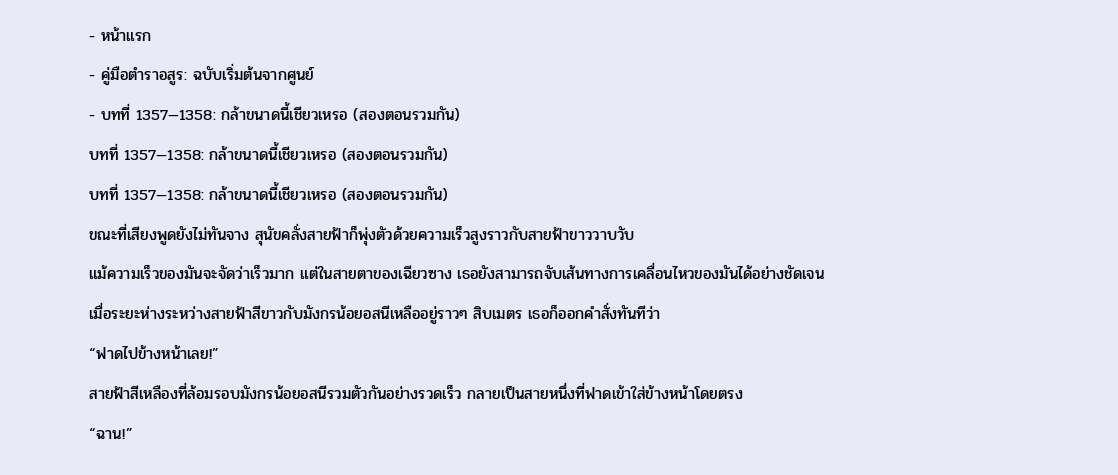- หน้าแรก
- คู่มือตำราอสูร: ฉบับเริ่มต้นจากศูนย์
- บทที่ 1357—1358: กล้าขนาดนี้เชียวเหรอ (สองตอนรวมกัน)
บทที่ 1357—1358: กล้าขนาดนี้เชียวเหรอ (สองตอนรวมกัน)
บทที่ 1357—1358: กล้าขนาดนี้เชียวเหรอ (สองตอนรวมกัน)
ขณะที่เสียงพูดยังไม่ทันจาง สุนัขคลั่งสายฟ้าก็พุ่งตัวด้วยความเร็วสูงราวกับสายฟ้าขาววาบวับ
แม้ความเร็วของมันจะจัดว่าเร็วมาก แต่ในสายตาของเฉียวซาง เธอยังสามารถจับเส้นทางการเคลื่อนไหวของมันได้อย่างชัดเจน
เมื่อระยะห่างระหว่างสายฟ้าสีขาวกับมังกรน้อยอสนีเหลืออยู่ราวๆ สิบเมตร เธอก็ออกคำสั่งทันทีว่า
“ฟาดไปข้างหน้าเลย!”
สายฟ้าสีเหลืองที่ล้อมรอบมังกรน้อยอสนีรวมตัวกันอย่างรวดเร็ว กลายเป็นสายหนึ่งที่ฟาดเข้าใส่ข้างหน้าโดยตรง
“ฉาน!”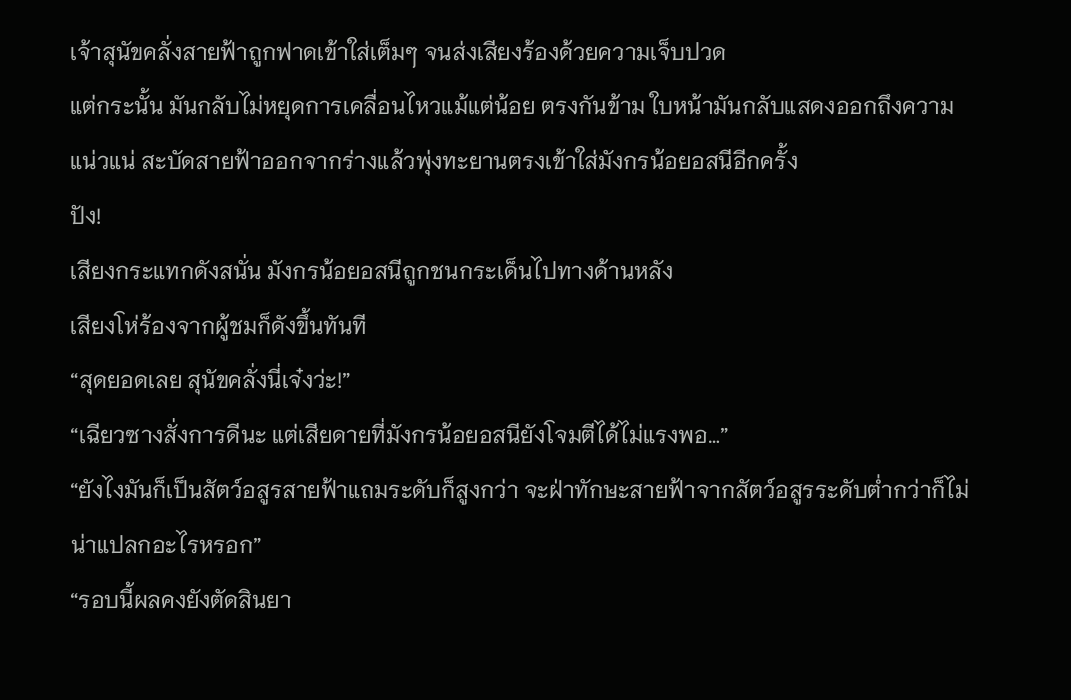เจ้าสุนัขคลั่งสายฟ้าถูกฟาดเข้าใส่เต็มๆ จนส่งเสียงร้องด้วยความเจ็บปวด
แต่กระนั้น มันกลับไม่หยุดการเคลื่อนไหวแม้แต่น้อย ตรงกันข้าม ใบหน้ามันกลับแสดงออกถึงความแน่วแน่ สะบัดสายฟ้าออกจากร่างแล้วพุ่งทะยานตรงเข้าใส่มังกรน้อยอสนีอีกครั้ง
ปัง!
เสียงกระแทกดังสนั่น มังกรน้อยอสนีถูกชนกระเด็นไปทางด้านหลัง
เสียงโห่ร้องจากผู้ชมก็ดังขึ้นทันที
“สุดยอดเลย สุนัขคลั่งนี่เจ๋งว่ะ!”
“เฉียวซางสั่งการดีนะ แต่เสียดายที่มังกรน้อยอสนียังโจมตีได้ไม่แรงพอ…”
“ยังไงมันก็เป็นสัตว์อสูรสายฟ้าแถมระดับก็สูงกว่า จะฝ่าทักษะสายฟ้าจากสัตว์อสูรระดับต่ำกว่าก็ไม่น่าแปลกอะไรหรอก”
“รอบนี้ผลคงยังตัดสินยา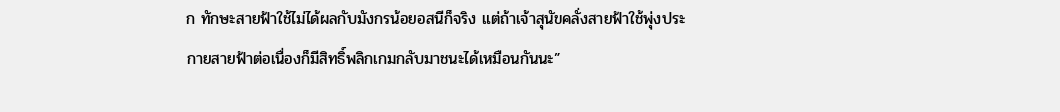ก ทักษะสายฟ้าใช้ไม่ได้ผลกับมังกรน้อยอสนีก็จริง แต่ถ้าเจ้าสุนัขคลั่งสายฟ้าใช้พุ่งประกายสายฟ้าต่อเนื่องก็มีสิทธิ์พลิกเกมกลับมาชนะได้เหมือนกันนะ”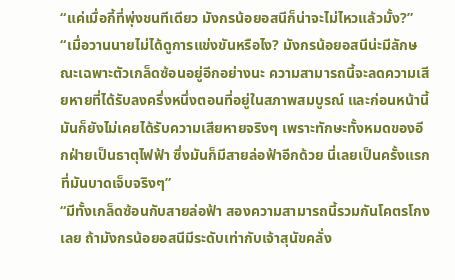“แค่เมื่อกี้ที่พุ่งชนทีเดียว มังกรน้อยอสนีก็น่าจะไม่ไหวแล้วมั้ง?”
“เมื่อวานนายไม่ได้ดูการแข่งขันหรือไง? มังกรน้อยอสนีน่ะมีลักษณะเฉพาะตัวเกล็ดซ้อนอยู่อีกอย่างนะ ความสามารถนี้จะลดความเสียหายที่ได้รับลงครึ่งหนึ่งตอนที่อยู่ในสภาพสมบูรณ์ และก่อนหน้านี้มันก็ยังไม่เคยได้รับความเสียหายจริงๆ เพราะทักษะทั้งหมดของอีกฝ่ายเป็นธาตุไฟฟ้า ซึ่งมันก็มีสายล่อฟ้าอีกด้วย นี่เลยเป็นครั้งแรกที่มันบาดเจ็บจริงๆ”
“มีทั้งเกล็ดซ้อนกับสายล่อฟ้า สองความสามารถนี้รวมกันโคตรโกงเลย ถ้ามังกรน้อยอสนีมีระดับเท่ากับเจ้าสุนัขคลั่ง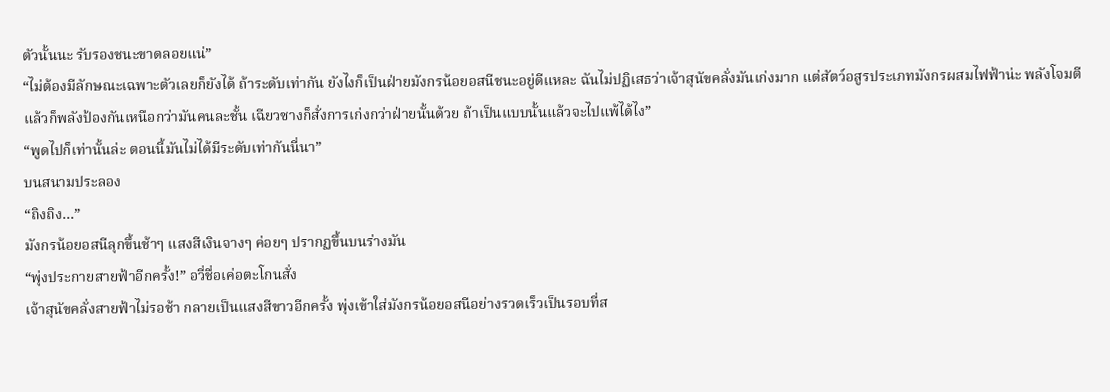ตัวนั้นนะ รับรองชนะขาดลอยแน่”
“ไม่ต้องมีลักษณะเฉพาะตัวเลยก็ยังได้ ถ้าระดับเท่ากัน ยังไงก็เป็นฝ่ายมังกรน้อยอสนีชนะอยู่ดีแหละ ฉันไม่ปฏิเสธว่าเจ้าสุนัขคลั่งมันเก่งมาก แต่สัตว์อสูรประเภทมังกรผสมไฟฟ้าน่ะ พลังโจมตีแล้วก็พลังป้องกันเหนือกว่ามันคนละชั้น เฉียวซางก็สั่งการเก่งกว่าฝ่ายนั้นด้วย ถ้าเป็นแบบนั้นแล้วจะไปแพ้ได้ไง”
“พูดไปก็เท่านั้นล่ะ ตอนนี้มันไม่ได้มีระดับเท่ากันนี่นา”
บนสนามประลอง
“ถิงถิง…”
มังกรน้อยอสนีลุกขึ้นช้าๆ แสงสีเงินจางๆ ค่อยๆ ปรากฏขึ้นบนร่างมัน
“พุ่งประกายสายฟ้าอีกครั้ง!” อวี่ชื่อเค่อตะโกนสั่ง
เจ้าสุนัขคลั่งสายฟ้าไม่รอช้า กลายเป็นแสงสีขาวอีกครั้ง พุ่งเข้าใส่มังกรน้อยอสนีอย่างรวดเร็วเป็นรอบที่ส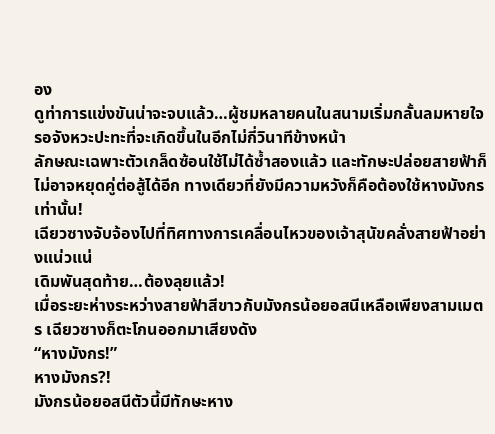อง
ดูท่าการแข่งขันน่าจะจบแล้ว…ผู้ชมหลายคนในสนามเริ่มกลั้นลมหายใจ รอจังหวะปะทะที่จะเกิดขึ้นในอีกไม่กี่วินาทีข้างหน้า
ลักษณะเฉพาะตัวเกล็ดซ้อนใช้ไม่ได้ซ้ำสองแล้ว และทักษะปล่อยสายฟ้าก็ไม่อาจหยุดคู่ต่อสู้ได้อีก ทางเดียวที่ยังมีความหวังก็คือต้องใช้หางมังกรเท่านั้น!
เฉียวซางจับจ้องไปที่ทิศทางการเคลื่อนไหวของเจ้าสุนัขคลั่งสายฟ้าอย่างแน่วแน่
เดิมพันสุดท้าย…ต้องลุยแล้ว!
เมื่อระยะห่างระหว่างสายฟ้าสีขาวกับมังกรน้อยอสนีเหลือเพียงสามเมตร เฉียวซางก็ตะโกนออกมาเสียงดัง
“หางมังกร!”
หางมังกร?!
มังกรน้อยอสนีตัวนี้มีทักษะหาง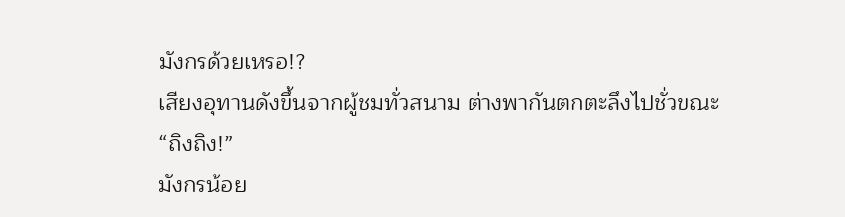มังกรด้วยเหรอ!?
เสียงอุทานดังขึ้นจากผู้ชมทั่วสนาม ต่างพากันตกตะลึงไปชั่วขณะ
“ถิงถิง!”
มังกรน้อย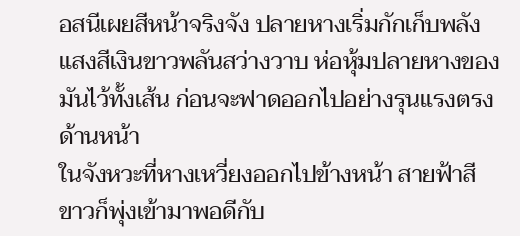อสนีเผยสีหน้าจริงจัง ปลายหางเริ่มกักเก็บพลัง
แสงสีเงินขาวพลันสว่างวาบ ห่อหุ้มปลายหางของมันไว้ทั้งเส้น ก่อนจะฟาดออกไปอย่างรุนแรงตรงด้านหน้า
ในจังหวะที่หางเหวี่ยงออกไปข้างหน้า สายฟ้าสีขาวก็พุ่งเข้ามาพอดีกับ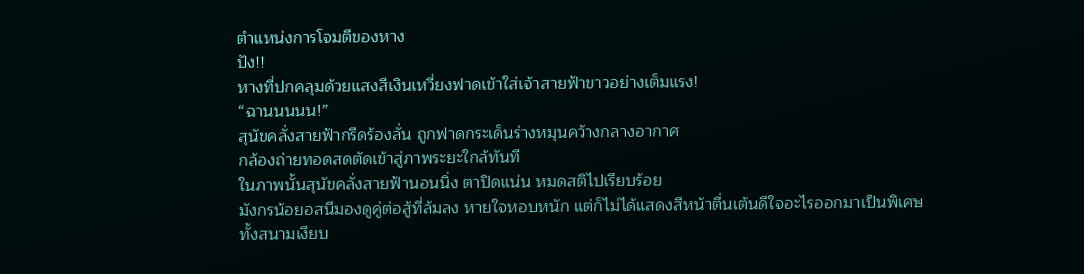ตำแหน่งการโจมตีของหาง
ปัง!!
หางที่ปกคลุมด้วยแสงสีเงินเหวี่ยงฟาดเข้าใส่เจ้าสายฟ้าขาวอย่างเต็มแรง!
“ฉานนนนน!”
สุนัขคลั่งสายฟ้ากรีดร้องลั่น ถูกฟาดกระเด็นร่างหมุนคว้างกลางอากาศ
กล้องถ่ายทอดสดตัดเข้าสู่ภาพระยะใกล้ทันที
ในภาพนั้นสุนัขคลั่งสายฟ้านอนนิ่ง ตาปิดแน่น หมดสติไปเรียบร้อย
มังกรน้อยอสนีมองดูคู่ต่อสู้ที่ล้มลง หายใจหอบหนัก แต่ก็ไม่ได้แสดงสีหน้าตื่นเต้นดีใจอะไรออกมาเป็นพิเศษ
ทั้งสนามเงียบ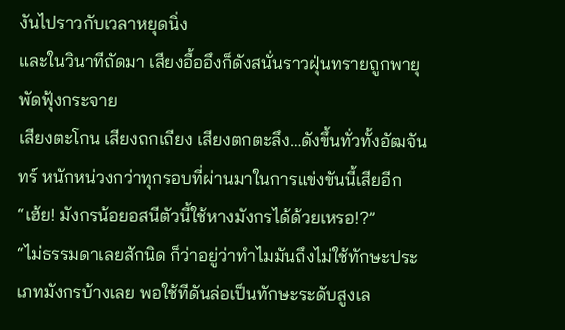งันไปราวกับเวลาหยุดนิ่ง
และในวินาทีถัดมา เสียงอื้ออึงก็ดังสนั่นราวฝุ่นทรายถูกพายุพัดฟุ้งกระจาย
เสียงตะโกน เสียงถกเถียง เสียงตกตะลึง…ดังขึ้นทั่วทั้งอัฒจันทร์ หนักหน่วงกว่าทุกรอบที่ผ่านมาในการแข่งขันนี้เสียอีก
“เฮ้ย! มังกรน้อยอสนีตัวนี้ใช้หางมังกรได้ด้วยเหรอ!?”
“ไม่ธรรมดาเลยสักนิด ก็ว่าอยู่ว่าทำไมมันถึงไม่ใช้ทักษะประเภทมังกรบ้างเลย พอใช้ทีดันล่อเป็นทักษะระดับสูงเล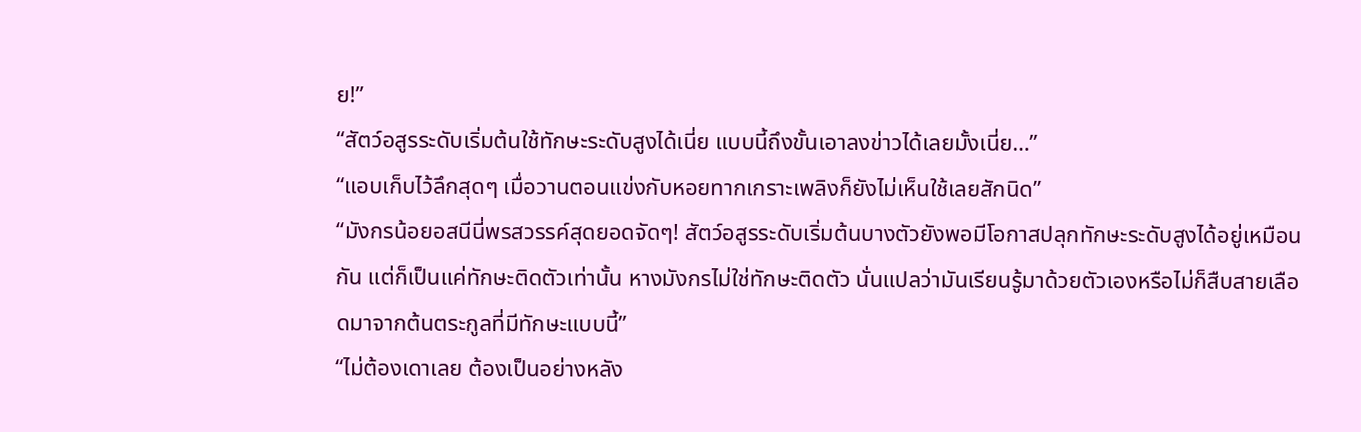ย!”
“สัตว์อสูรระดับเริ่มต้นใช้ทักษะระดับสูงได้เนี่ย แบบนี้ถึงขั้นเอาลงข่าวได้เลยมั้งเนี่ย…”
“แอบเก็บไว้ลึกสุดๆ เมื่อวานตอนแข่งกับหอยทากเกราะเพลิงก็ยังไม่เห็นใช้เลยสักนิด”
“มังกรน้อยอสนีนี่พรสวรรค์สุดยอดจัดๆ! สัตว์อสูรระดับเริ่มต้นบางตัวยังพอมีโอกาสปลุกทักษะระดับสูงได้อยู่เหมือนกัน แต่ก็เป็นแค่ทักษะติดตัวเท่านั้น หางมังกรไม่ใช่ทักษะติดตัว นั่นแปลว่ามันเรียนรู้มาด้วยตัวเองหรือไม่ก็สืบสายเลือดมาจากต้นตระกูลที่มีทักษะแบบนี้”
“ไม่ต้องเดาเลย ต้องเป็นอย่างหลัง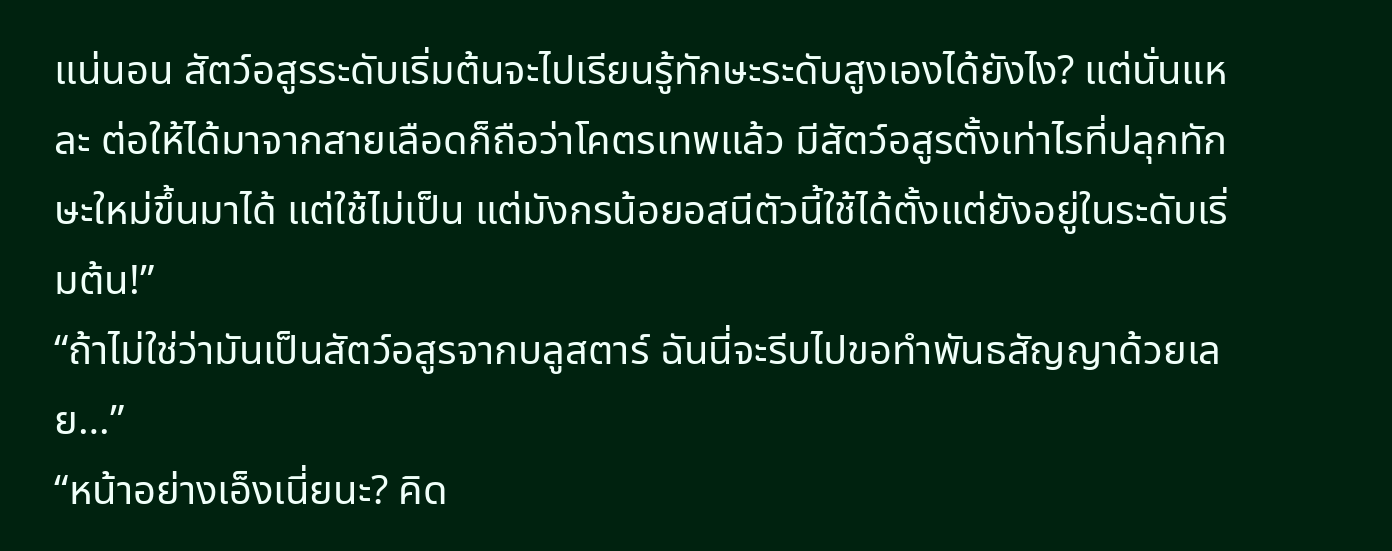แน่นอน สัตว์อสูรระดับเริ่มต้นจะไปเรียนรู้ทักษะระดับสูงเองได้ยังไง? แต่นั่นแหละ ต่อให้ได้มาจากสายเลือดก็ถือว่าโคตรเทพแล้ว มีสัตว์อสูรตั้งเท่าไรที่ปลุกทักษะใหม่ขึ้นมาได้ แต่ใช้ไม่เป็น แต่มังกรน้อยอสนีตัวนี้ใช้ได้ตั้งแต่ยังอยู่ในระดับเริ่มต้น!”
“ถ้าไม่ใช่ว่ามันเป็นสัตว์อสูรจากบลูสตาร์ ฉันนี่จะรีบไปขอทำพันธสัญญาด้วยเลย…”
“หน้าอย่างเอ็งเนี่ยนะ? คิด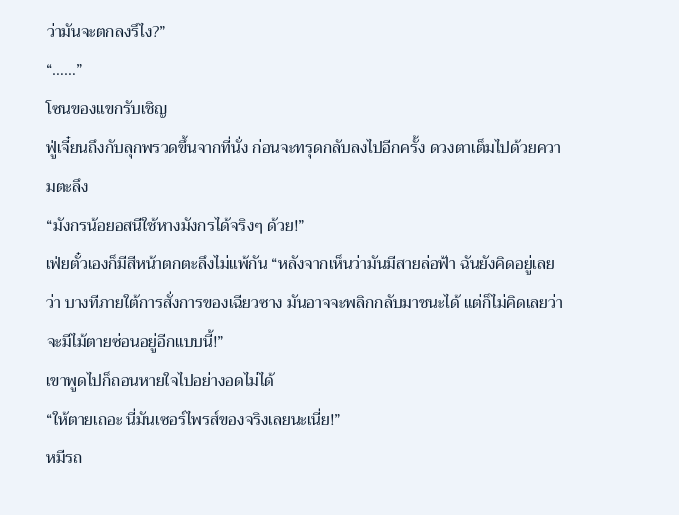ว่ามันจะตกลงรึไง?”
“……”
โซนของแขกรับเชิญ
ฟู่เจี๋ยนถึงกับลุกพรวดขึ้นจากที่นั่ง ก่อนจะทรุดกลับลงไปอีกครั้ง ดวงตาเต็มไปด้วยความตะลึง
“มังกรน้อยอสนีใช้หางมังกรได้จริงๆ ด้วย!”
เฟ่ยตั๋วเองก็มีสีหน้าตกตะลึงไม่แพ้กัน “หลังจากเห็นว่ามันมีสายล่อฟ้า ฉันยังคิดอยู่เลยว่า บางทีภายใต้การสั่งการของเฉียวซาง มันอาจจะพลิกกลับมาชนะได้ แต่ก็ไม่คิดเลยว่าจะมีไม้ตายซ่อนอยู่อีกแบบนี้!”
เขาพูดไปก็ถอนหายใจไปอย่างอดไม่ได้
“ให้ตายเถอะ นี่มันเซอร์ไพรส์ของจริงเลยนะเนี่ย!”
หมีรถ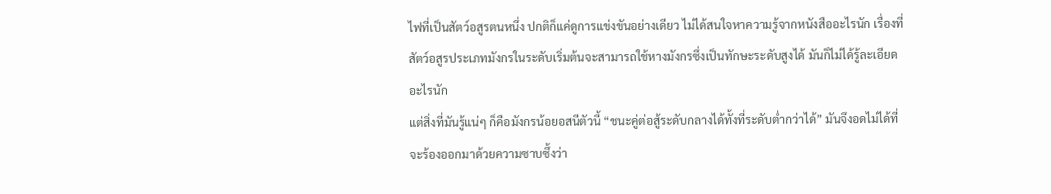ไฟที่เป็นสัตว์อสูรตนหนึ่ง ปกติก็แค่ดูการแข่งขันอย่างเดียว ไม่ได้สนใจหาความรู้จากหนังสืออะไรนัก เรื่องที่สัตว์อสูรประเภทมังกรในระดับเริ่มต้นจะสามารถใช้หางมังกรซึ่งเป็นทักษะระดับสูงได้ มันก็ไม่ได้รู้ละเอียดอะไรนัก
แต่สิ่งที่มันรู้แน่ๆ ก็คือมังกรน้อยอสนีตัวนี้ “ชนะคู่ต่อสู้ระดับกลางได้ทั้งที่ระดับต่ำกว่าได้” มันจึงอดไม่ได้ที่จะร้องออกมาด้วยความซาบซึ้งว่า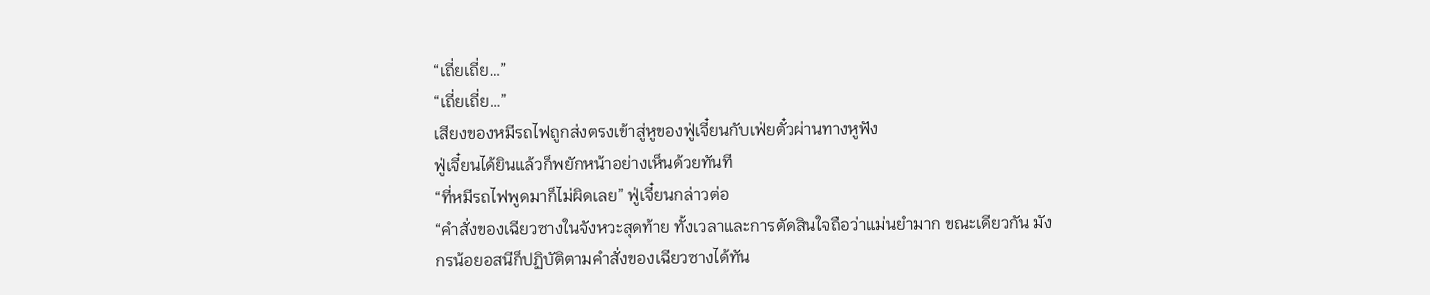“เถี่ยเถี่ย…”
“เถี่ยเถี่ย…”
เสียงของหมีรถไฟถูกส่งตรงเข้าสู่หูของฟู่เจี๋ยนกับเฟ่ยตั๋วผ่านทางหูฟัง
ฟู่เจี๋ยนได้ยินแล้วก็พยักหน้าอย่างเห็นด้วยทันที
“ที่หมีรถไฟพูดมาก็ไม่ผิดเลย” ฟู่เจี๋ยนกล่าวต่อ
“คำสั่งของเฉียวซางในจังหวะสุดท้าย ทั้งเวลาและการตัดสินใจถือว่าแม่นยำมาก ขณะเดียวกัน มังกรน้อยอสนีก็ปฏิบัติตามคำสั่งของเฉียวซางได้ทัน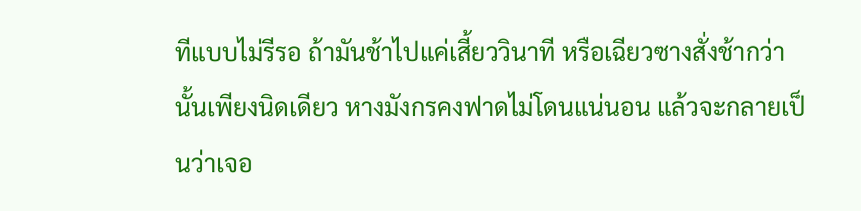ทีแบบไม่รีรอ ถ้ามันช้าไปแค่เสี้ยววินาที หรือเฉียวซางสั่งช้ากว่านั้นเพียงนิดเดียว หางมังกรคงฟาดไม่โดนแน่นอน แล้วจะกลายเป็นว่าเจอ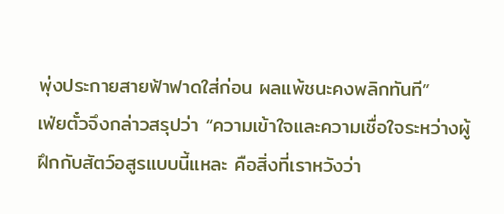พุ่งประกายสายฟ้าฟาดใส่ก่อน ผลแพ้ชนะคงพลิกทันที”
เฟ่ยตั๋วจึงกล่าวสรุปว่า “ความเข้าใจและความเชื่อใจระหว่างผู้ฝึกกับสัตว์อสูรแบบนี้แหละ คือสิ่งที่เราหวังว่า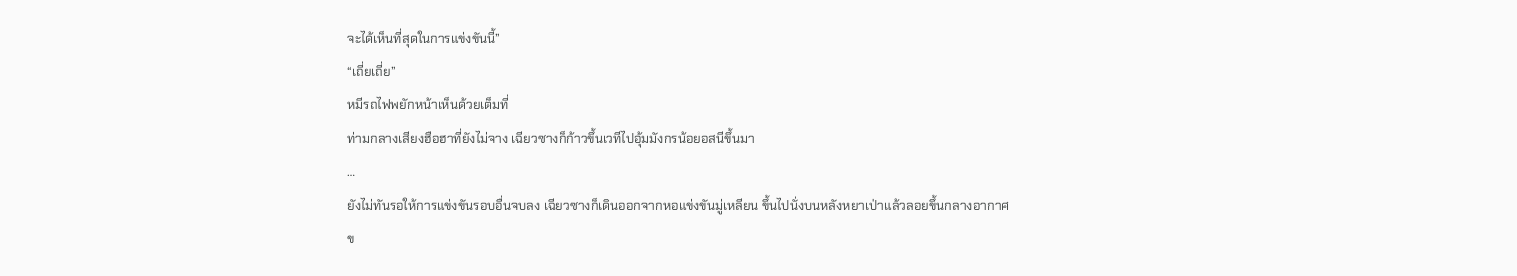จะได้เห็นที่สุดในการแข่งขันนี้”
“เถี่ยเถี่ย”
หมีรถไฟพยักหน้าเห็นด้วยเต็มที่
ท่ามกลางเสียงฮือฮาที่ยังไม่จาง เฉียวซางก็ก้าวขึ้นเวทีไปอุ้มมังกรน้อยอสนีขึ้นมา
…
ยังไม่ทันรอให้การแข่งขันรอบอื่นจบลง เฉียวซางก็เดินออกจากหอแข่งขันมู่เหลียน ขึ้นไปนั่งบนหลังหยาเป่าแล้วลอยขึ้นกลางอากาศ
ข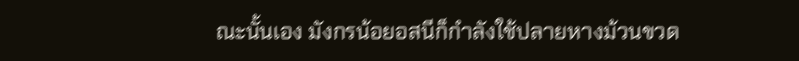ณะนั้นเอง มังกรน้อยอสนีก็กำลังใช้ปลายหางม้วนขวด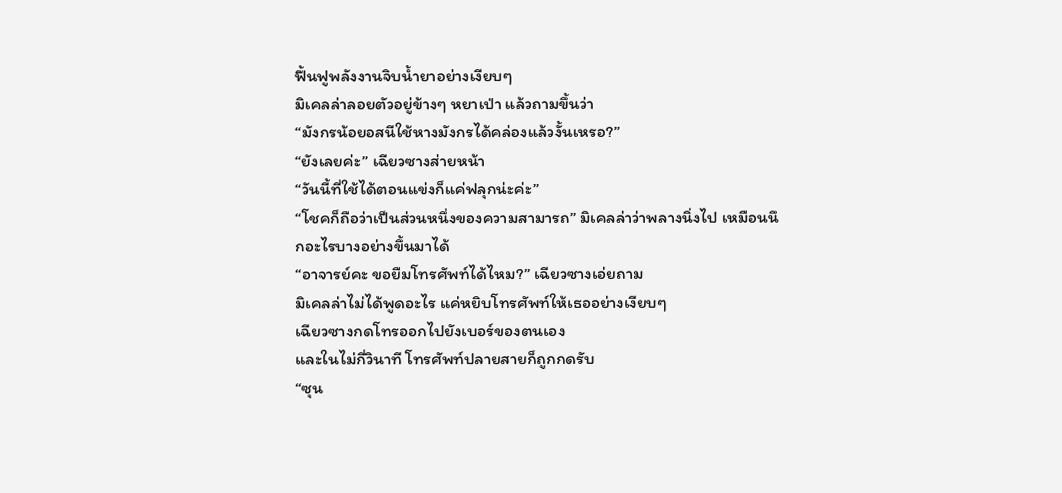ฟื้นฟูพลังงานจิบน้ำยาอย่างเงียบๆ
มิเคลล่าลอยตัวอยู่ข้างๆ หยาเป่า แล้วถามขึ้นว่า
“มังกรน้อยอสนีใช้หางมังกรได้คล่องแล้วงั้นเหรอ?”
“ยังเลยค่ะ” เฉียวซางส่ายหน้า
“วันนี้ที่ใช้ได้ตอนแข่งก็แค่ฟลุกน่ะค่ะ”
“โชคก็ถือว่าเป็นส่วนหนึ่งของความสามารถ” มิเคลล่าว่าพลางนิ่งไป เหมือนนึกอะไรบางอย่างขึ้นมาได้
“อาจารย์คะ ขอยืมโทรศัพท์ได้ไหม?” เฉียวซางเอ่ยถาม
มิเคลล่าไม่ได้พูดอะไร แค่หยิบโทรศัพท์ให้เธออย่างเงียบๆ
เฉียวซางกดโทรออกไปยังเบอร์ของตนเอง
และในไม่กี่วินาที โทรศัพท์ปลายสายก็ถูกกดรับ
“ซุน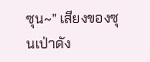ซุน~” เสียงของซุนเป่าดัง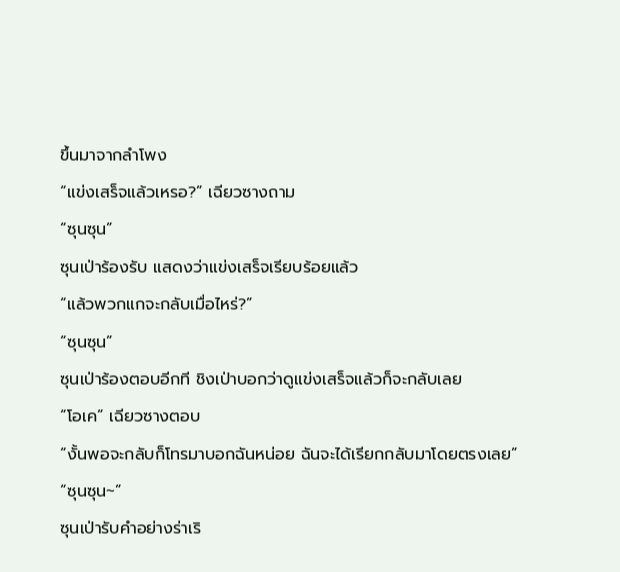ขึ้นมาจากลำโพง
“แข่งเสร็จแล้วเหรอ?” เฉียวซางถาม
“ซุนซุน”
ซุนเป่าร้องรับ แสดงว่าแข่งเสร็จเรียบร้อยแล้ว
“แล้วพวกแกจะกลับเมื่อไหร่?”
“ซุนซุน”
ซุนเป่าร้องตอบอีกที ชิงเป่าบอกว่าดูแข่งเสร็จแล้วก็จะกลับเลย
“โอเค” เฉียวซางตอบ
“งั้นพอจะกลับก็โทรมาบอกฉันหน่อย ฉันจะได้เรียกกลับมาโดยตรงเลย”
“ซุนซุน~”
ซุนเป่ารับคำอย่างร่าเริ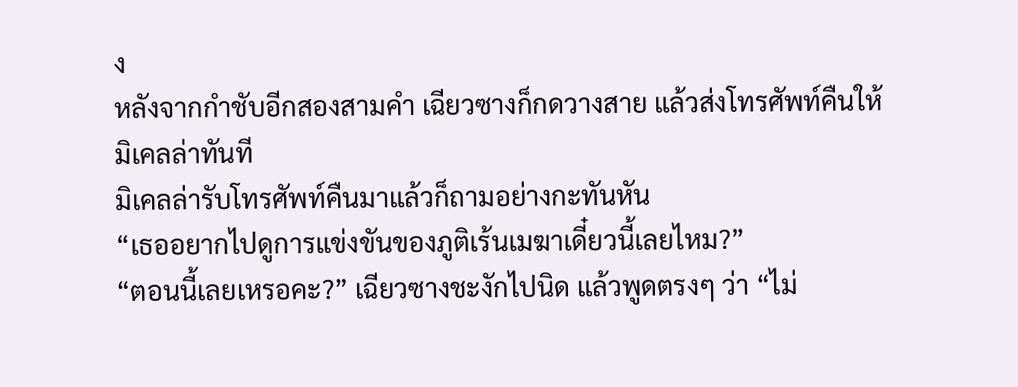ง
หลังจากกำชับอีกสองสามคำ เฉียวซางก็กดวางสาย แล้วส่งโทรศัพท์คืนให้มิเคลล่าทันที
มิเคลล่ารับโทรศัพท์คืนมาแล้วก็ถามอย่างกะทันหัน
“เธออยากไปดูการแข่งขันของภูติเร้นเมฆาเดี๋ยวนี้เลยไหม?”
“ตอนนี้เลยเหรอคะ?” เฉียวซางชะงักไปนิด แล้วพูดตรงๆ ว่า “ไม่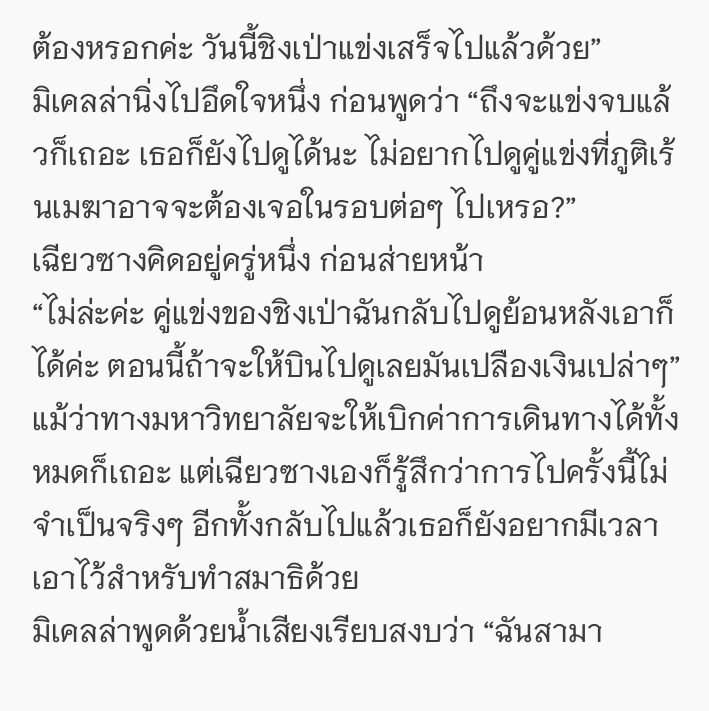ต้องหรอกค่ะ วันนี้ชิงเป่าแข่งเสร็จไปแล้วด้วย”
มิเคลล่านิ่งไปอึดใจหนึ่ง ก่อนพูดว่า “ถึงจะแข่งจบแล้วก็เถอะ เธอก็ยังไปดูได้นะ ไม่อยากไปดูคู่แข่งที่ภูติเร้นเมฆาอาจจะต้องเจอในรอบต่อๆ ไปเหรอ?”
เฉียวซางคิดอยู่ครู่หนึ่ง ก่อนส่ายหน้า
“ไม่ล่ะค่ะ คู่แข่งของชิงเป่าฉันกลับไปดูย้อนหลังเอาก็ได้ค่ะ ตอนนี้ถ้าจะให้บินไปดูเลยมันเปลืองเงินเปล่าๆ”
แม้ว่าทางมหาวิทยาลัยจะให้เบิกค่าการเดินทางได้ทั้งหมดก็เถอะ แต่เฉียวซางเองก็รู้สึกว่าการไปครั้งนี้ไม่จำเป็นจริงๆ อีกทั้งกลับไปแล้วเธอก็ยังอยากมีเวลาเอาไว้สำหรับทำสมาธิด้วย
มิเคลล่าพูดด้วยน้ำเสียงเรียบสงบว่า “ฉันสามา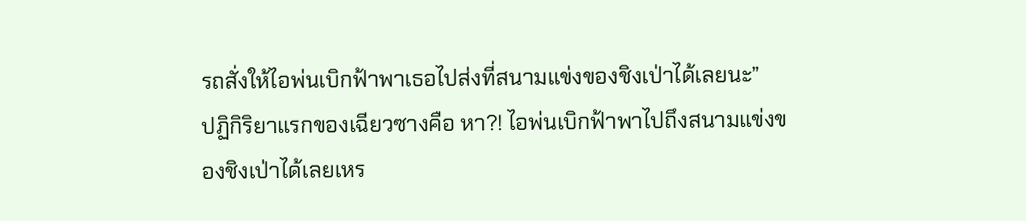รถสั่งให้ไอพ่นเบิกฟ้าพาเธอไปส่งที่สนามแข่งของชิงเป่าได้เลยนะ”
ปฏิกิริยาแรกของเฉียวซางคือ หา?! ไอพ่นเบิกฟ้าพาไปถึงสนามแข่งของชิงเป่าได้เลยเหร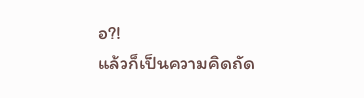อ?!
แล้วก็เป็นความคิดถัด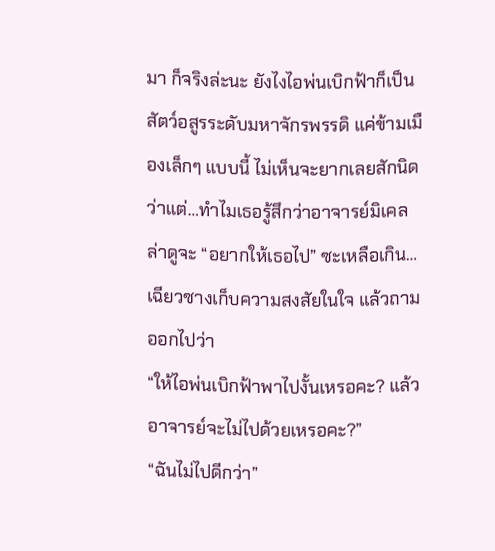มา ก็จริงล่ะนะ ยังไงไอพ่นเบิกฟ้าก็เป็นสัตว์อสูรระดับมหาจักรพรรดิ แค่ข้ามเมืองเล็กๆ แบบนี้ ไม่เห็นจะยากเลยสักนิด
ว่าแต่…ทำไมเธอรู้สึกว่าอาจารย์มิเคลล่าดูจะ “อยากให้เธอไป” ซะเหลือเกิน…
เฉียวซางเก็บความสงสัยในใจ แล้วถามออกไปว่า
“ให้ไอพ่นเบิกฟ้าพาไปงั้นเหรอคะ? แล้วอาจารย์จะไม่ไปด้วยเหรอคะ?”
“ฉันไม่ไปดีกว่า”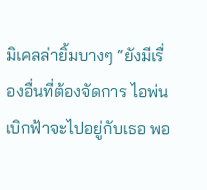มิเคลล่ายิ้มบางๆ “ยังมีเรื่องอื่นที่ต้องจัดการ ไอพ่นเบิกฟ้าจะไปอยู่กับเธอ พอ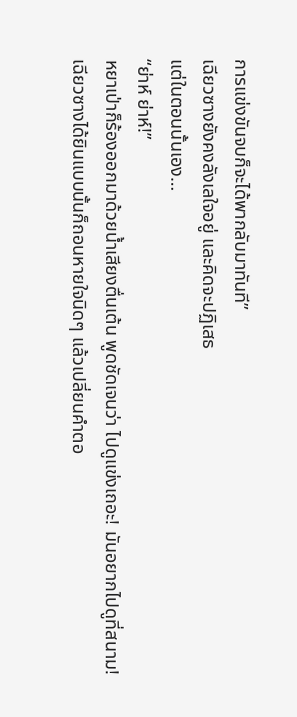การแข่งขันจบก็จะได้พากลับมาทันที”
เฉียวซางยังคงลังเลใจอยู่ และคิดจะปฏิเสธ
แต่ในตอนนั้นเอง…
“ย่าห์ ย่าห์!”
หยาเป่าก็ร้องออกมาด้วยน้ำเสียงตื่นเต้น พูดชัดเจนว่า ไปดูแข่งเถอะ! มันอยากไปดูที่สนาม!
เฉียวซางได้ยินแบบนั้นก็ถอนหายใจนิดๆ แล้วเปลี่ยนคำตอ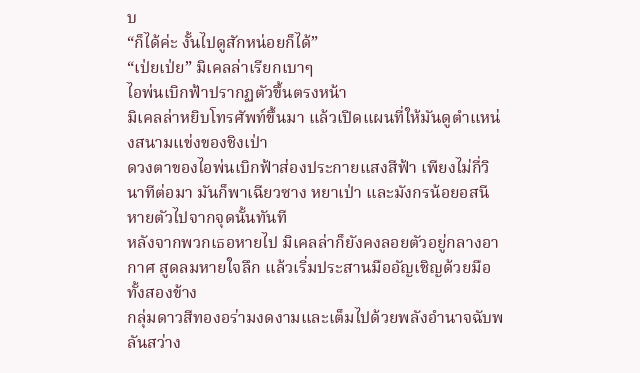บ
“ก็ได้ค่ะ งั้นไปดูสักหน่อยก็ได้”
“เป่ยเป่ย” มิเคลล่าเรียกเบาๆ
ไอพ่นเบิกฟ้าปรากฏตัวขึ้นตรงหน้า
มิเคลล่าหยิบโทรศัพท์ขึ้นมา แล้วเปิดแผนที่ให้มันดูตำแหน่งสนามแข่งของชิงเป่า
ดวงตาของไอพ่นเบิกฟ้าส่องประกายแสงสีฟ้า เพียงไม่กี่วินาทีต่อมา มันก็พาเฉียวซาง หยาเป่า และมังกรน้อยอสนีหายตัวไปจากจุดนั้นทันที
หลังจากพวกเธอหายไป มิเคลล่าก็ยังคงลอยตัวอยู่กลางอากาศ สูดลมหายใจลึก แล้วเริ่มประสานมืออัญเชิญด้วยมือทั้งสองข้าง
กลุ่มดาวสีทองอร่ามงดงามและเต็มไปด้วยพลังอำนาจฉับพลันสว่าง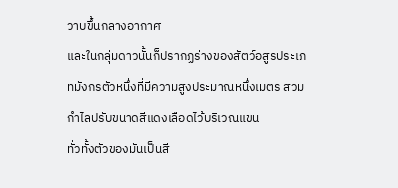วาบขึ้นกลางอากาศ
และในกลุ่มดาวนั้นก็ปรากฏร่างของสัตว์อสูรประเภทมังกรตัวหนึ่งที่มีความสูงประมาณหนึ่งเมตร สวมกำไลปรับขนาดสีแดงเลือดไว้บริเวณแขน
ทั่วทั้งตัวของมันเป็นสี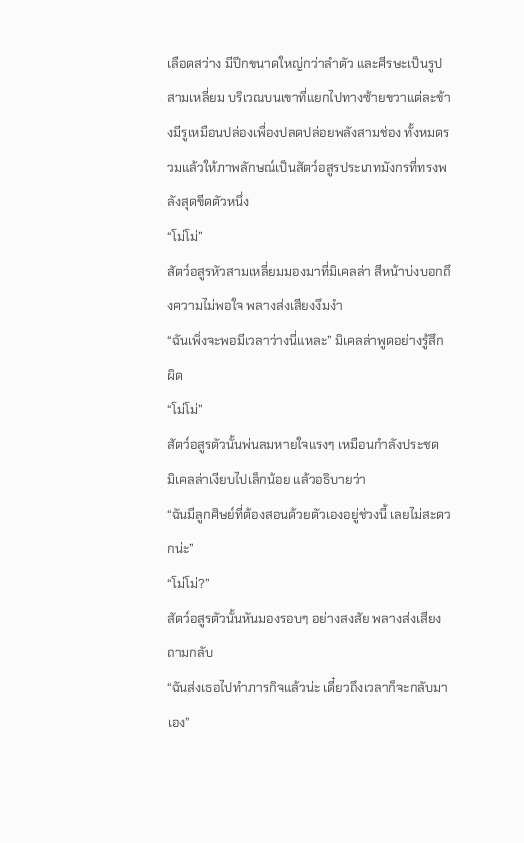เลือดสว่าง มีปีกขนาดใหญ่กว่าลำตัว และศีรษะเป็นรูปสามเหลี่ยม บริเวณบนเขาที่แยกไปทางซ้ายขวาแต่ละข้างมีรูเหมือนปล่องเพื่องปลดปล่อยพลังสามช่อง ทั้งหมดรวมแล้วให้ภาพลักษณ์เป็นสัตว์อสูรประเภทมังกรที่ทรงพลังสุดขีดตัวหนึ่ง
“โม่โม่”
สัตว์อสูรหัวสามเหลี่ยมมองมาที่มิเคลล่า สีหน้าบ่งบอกถึงความไม่พอใจ พลางส่งเสียงงึมงำ
“ฉันเพิ่งจะพอมีเวลาว่างนี่แหละ” มิเคลล่าพูดอย่างรู้สึกผิด
“โม่โม่”
สัตว์อสูรตัวนั้นพ่นลมหายใจแรงๆ เหมือนกำลังประชด
มิเคลล่าเงียบไปเล็กน้อย แล้วอธิบายว่า
“ฉันมีลูกศิษย์ที่ต้องสอนด้วยตัวเองอยู่ช่วงนี้ เลยไม่สะดวกน่ะ”
“โม่โม่?”
สัตว์อสูรตัวนั้นหันมองรอบๆ อย่างสงสัย พลางส่งเสียงถามกลับ
“ฉันส่งเธอไปทำภารกิจแล้วน่ะ เดี๋ยวถึงเวลาก็จะกลับมาเอง”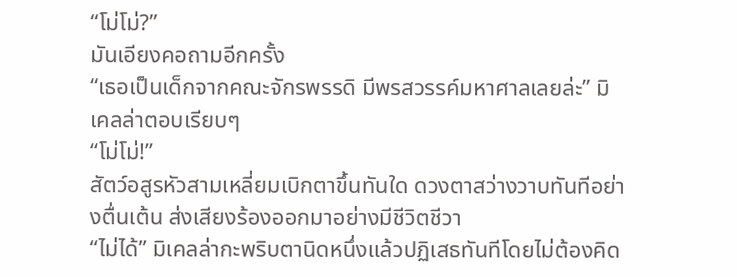“โม่โม่?”
มันเอียงคอถามอีกครั้ง
“เธอเป็นเด็กจากคณะจักรพรรดิ มีพรสวรรค์มหาศาลเลยล่ะ” มิเคลล่าตอบเรียบๆ
“โม่โม่!”
สัตว์อสูรหัวสามเหลี่ยมเบิกตาขึ้นทันใด ดวงตาสว่างวาบทันทีอย่างตื่นเต้น ส่งเสียงร้องออกมาอย่างมีชีวิตชีวา
“ไม่ได้” มิเคลล่ากะพริบตานิดหนึ่งแล้วปฏิเสธทันทีโดยไม่ต้องคิด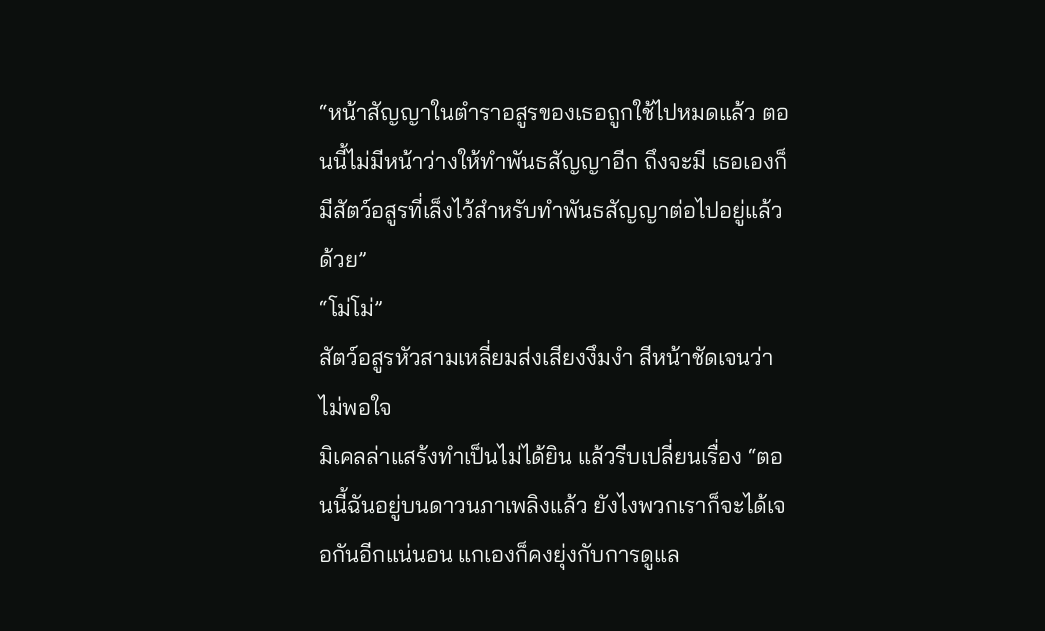“หน้าสัญญาในตำราอสูรของเธอถูกใช้ไปหมดแล้ว ตอนนี้ไม่มีหน้าว่างให้ทำพันธสัญญาอีก ถึงจะมี เธอเองก็มีสัตว์อสูรที่เล็งไว้สำหรับทำพันธสัญญาต่อไปอยู่แล้วด้วย”
“โม่โม่”
สัตว์อสูรหัวสามเหลี่ยมส่งเสียงงึมงำ สีหน้าชัดเจนว่าไม่พอใจ
มิเคลล่าแสร้งทำเป็นไม่ได้ยิน แล้วรีบเปลี่ยนเรื่อง “ตอนนี้ฉันอยู่บนดาวนภาเพลิงแล้ว ยังไงพวกเราก็จะได้เจอกันอีกแน่นอน แกเองก็คงยุ่งกับการดูแล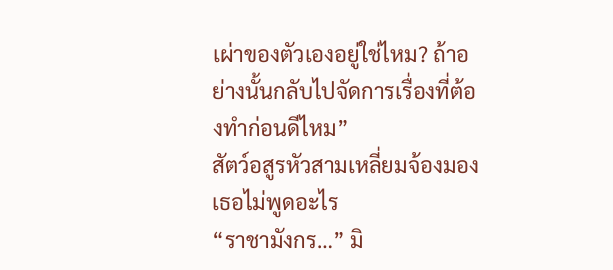เผ่าของตัวเองอยู่ใช่ไหม? ถ้าอย่างนั้นกลับไปจัดการเรื่องที่ต้องทำก่อนดีไหม”
สัตว์อสูรหัวสามเหลี่ยมจ้องมองเธอไม่พูดอะไร
“ราชามังกร…” มิ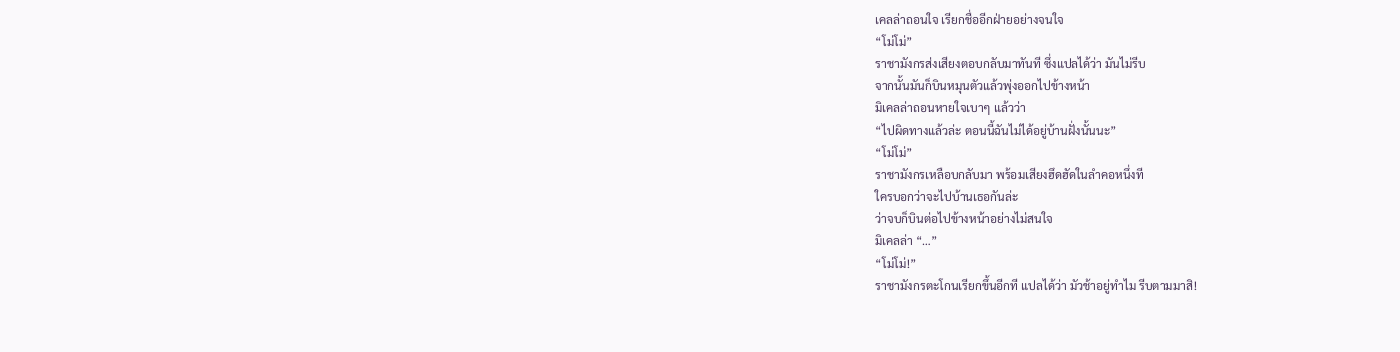เคลล่าถอนใจ เรียกชื่ออีกฝ่ายอย่างจนใจ
“โม่โม่”
ราชามังกรส่งเสียงตอบกลับมาทันที ซึ่งแปลได้ว่า มันไม่รีบ
จากนั้นมันก็บินหมุนตัวแล้วพุ่งออกไปข้างหน้า
มิเคลล่าถอนหายใจเบาๆ แล้วว่า
“ไปผิดทางแล้วล่ะ ตอนนี้ฉันไม่ได้อยู่บ้านฝั่งนั้นนะ”
“โม่โม่”
ราชามังกรเหลือบกลับมา พร้อมเสียงฮึดฮัดในลำคอหนึ่งที
ใครบอกว่าจะไปบ้านเธอกันล่ะ
ว่าจบก็บินต่อไปข้างหน้าอย่างไม่สนใจ
มิเคลล่า “…”
“โม่โม่!”
ราชามังกรตะโกนเรียกขึ้นอีกที แปลได้ว่า มัวช้าอยู่ทำไม รีบตามมาสิ!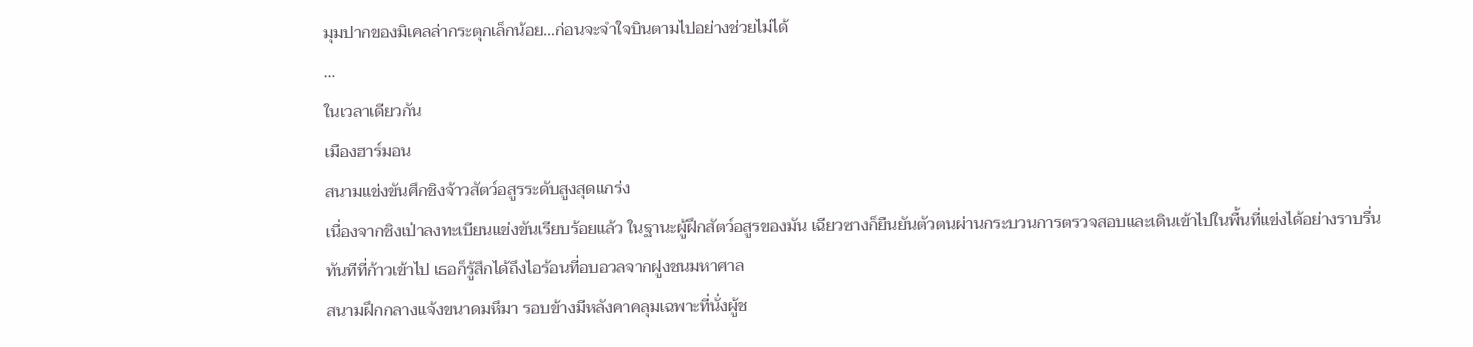มุมปากของมิเคลล่ากระตุกเล็กน้อย…ก่อนจะจำใจบินตามไปอย่างช่วยไม่ได้
…
ในเวลาเดียวกัน
เมืองฮาร์มอน
สนามแข่งขันศึกชิงจ้าวสัตว์อสูรระดับสูงสุดแกร่ง
เนื่องจากชิงเป่าลงทะเบียนแข่งขันเรียบร้อยแล้ว ในฐานะผู้ฝึกสัตว์อสูรของมัน เฉียวซางก็ยืนยันตัวตนผ่านกระบวนการตรวจสอบและเดินเข้าไปในพื้นที่แข่งได้อย่างราบรื่น
ทันทีที่ก้าวเข้าไป เธอก็รู้สึกได้ถึงไอร้อนที่อบอวลจากฝูงชนมหาศาล
สนามฝึกกลางแจ้งขนาดมหึมา รอบข้างมีหลังคาคลุมเฉพาะที่นั่งผู้ช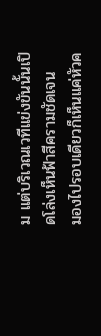ม แต่บริเวณเวทีแข่งขันนั้นเปิดโล่งเห็นฟ้าสีครามชัดเจน
มองไปรอบเดียวก็เห็นแค่หัวค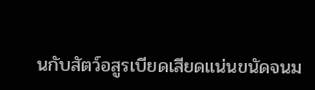นกับสัตว์อสูรเบียดเสียดแน่นขนัดจนม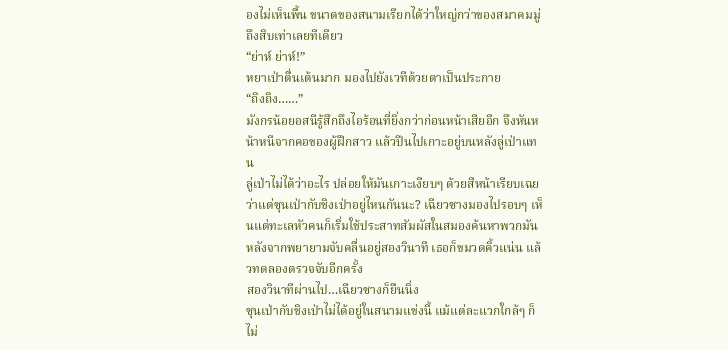องไม่เห็นพื้น ขนาดของสนามเรียกได้ว่าใหญ่กว่าของสมาคมมู่ถึงสิบเท่าเลยทีเดียว
“ย่าห์ ย่าห์!”
หยาเป่าตื่นเต้นมาก มองไปยังเวทีด้วยตาเป็นประกาย
“ถิงถิง……”
มังกรน้อยอสนีรู้สึกถึงไอร้อนที่ยิ่งกว่าก่อนหน้าเสียอีก จึงหันหน้าหนีจากคอของผู้ฝึกสาว แล้วปีนไปเกาะอยู่บนหลังลู่เป่าแทน
ลู่เป่าไม่ได้ว่าอะไร ปล่อยให้มันเกาะเงียบๆ ด้วยสีหน้าเรียบเฉย
ว่าแต่ซุนเป่ากับชิงเป่าอยู่ไหนกันนะ? เฉียวซางมองไปรอบๆ เห็นแต่ทะเลหัวคนก็เริ่มใช้ประสาทสัมผัสในสมองค้นหาพวกมัน
หลังจากพยายามจับคลื่นอยู่สองวินาที เธอก็ขมวดคิ้วแน่น แล้วทดลองตรวจจับอีกครั้ง
สองวินาทีผ่านไป…เฉียวซางก็ยืนนิ่ง
ซุนเป่ากับชิงเป่าไม่ได้อยู่ในสนามแข่งนี้ แม้แต่ละแวกใกล้ๆ ก็ไม่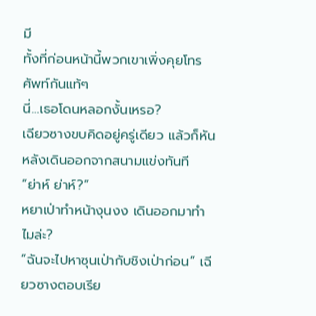มี
ทั้งที่ก่อนหน้านี้พวกเขาเพิ่งคุยโทรศัพท์กันแท้ๆ
นี่…เธอโดนหลอกงั้นเหรอ?
เฉียวซางขบคิดอยู่ครู่เดียว แล้วก็หันหลังเดินออกจากสนามแข่งทันที
“ย่าห์ ย่าห์?”
หยาเป่าทำหน้างุนงง เดินออกมาทำไมล่ะ?
“ฉันจะไปหาซุนเป่ากับชิงเป่าก่อน” เฉียวซางตอบเรีย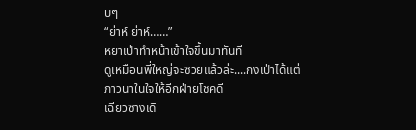บๆ
“ย่าห์ ย่าห์……”
หยาเป่าทำหน้าเข้าใจขึ้นมาทันที
ดูเหมือนพี่ใหญ่จะซวยแล้วล่ะ....กงเป่าได้แต่ภาวนาในใจให้อีกฝ่ายโชคดี
เฉียวซางเดิ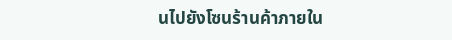นไปยังโซนร้านค้าภายใน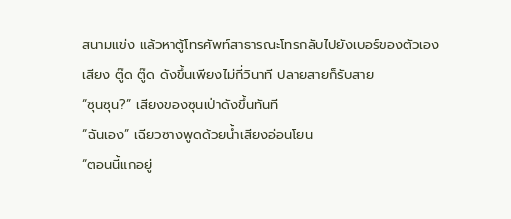สนามแข่ง แล้วหาตู้โทรศัพท์สาธารณะโทรกลับไปยังเบอร์ของตัวเอง
เสียง ตู๊ด ตู๊ด ดังขึ้นเพียงไม่กี่วินาที ปลายสายก็รับสาย
“ซุนซุน?” เสียงของซุนเป่าดังขึ้นทันที
“ฉันเอง” เฉียวซางพูดด้วยน้ำเสียงอ่อนโยน
“ตอนนี้แกอยู่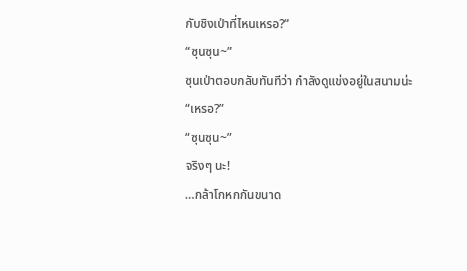กับชิงเป่าที่ไหนเหรอ?”
“ซุนซุน~”
ซุนเป่าตอบกลับทันทีว่า กำลังดูแข่งอยู่ในสนามน่ะ
“เหรอ?”
“ซุนซุน~”
จริงๆ นะ!
…กล้าโกหกกันขนาด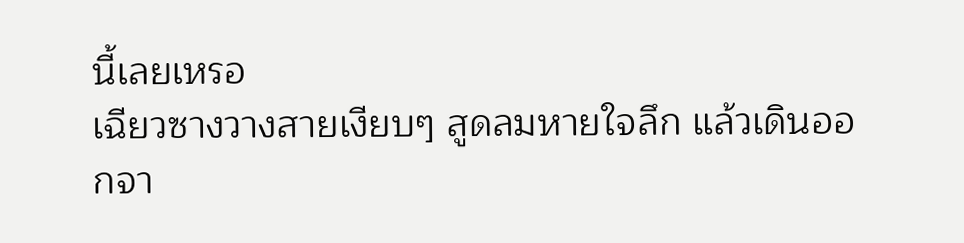นี้เลยเหรอ
เฉียวซางวางสายเงียบๆ สูดลมหายใจลึก แล้วเดินออกจา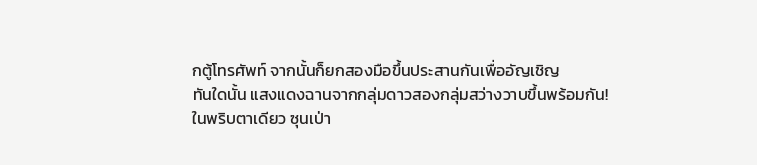กตู้โทรศัพท์ จากนั้นก็ยกสองมือขึ้นประสานกันเพื่ออัญเชิญ
ทันใดนั้น แสงแดงฉานจากกลุ่มดาวสองกลุ่มสว่างวาบขึ้นพร้อมกัน!
ในพริบตาเดียว ซุนเป่า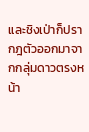และชิงเป่าก็ปรากฎตัวออกมาจากกลุ่มดาวตรงหน้า